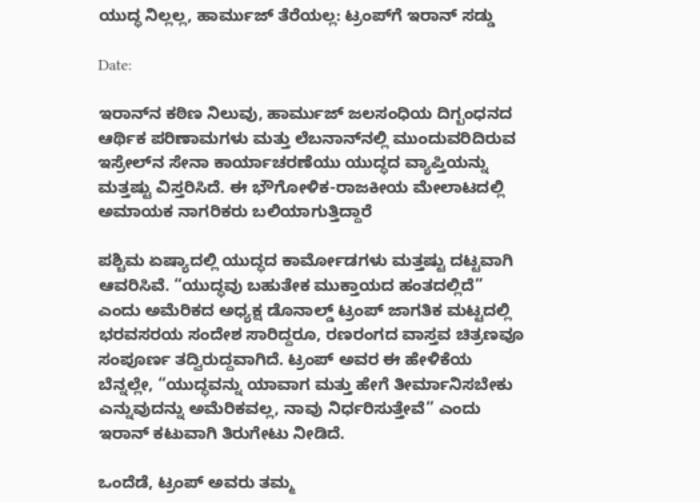ಯುದ್ಧ ನಿಲ್ಲಲ್ಲ, ಹಾರ್ಮುಜ್ ತೆರೆಯಲ್ಲ: ಟ್ರಂಪ್‌ಗೆ ಇರಾನ್ ಸಡ್ಡು

Date:

ಇರಾನ್‌ನ ಕಠಿಣ ನಿಲುವು, ಹಾರ್ಮುಜ್ ಜಲಸಂಧಿಯ ದಿಗ್ಬಂಧನದ ಆರ್ಥಿಕ ಪರಿಣಾಮಗಳು ಮತ್ತು ಲೆಬನಾನ್‌ನಲ್ಲಿ ಮುಂದುವರಿದಿರುವ ಇಸ್ರೇಲ್‌ನ ಸೇನಾ ಕಾರ್ಯಾಚರಣೆಯು ಯುದ್ಧದ ವ್ಯಾಪ್ತಿಯನ್ನು ಮತ್ತಷ್ಟು ವಿಸ್ತರಿಸಿದೆ. ಈ ಭೌಗೋಳಿಕ-ರಾಜಕೀಯ ಮೇಲಾಟದಲ್ಲಿ ಅಮಾಯಕ ನಾಗರಿಕರು ಬಲಿಯಾಗುತ್ತಿದ್ದಾರೆ

ಪಶ್ಚಿಮ ಏಷ್ಯಾದಲ್ಲಿ ಯುದ್ಧದ ಕಾರ್ಮೋಡಗಳು ಮತ್ತಷ್ಟು ದಟ್ಟವಾಗಿ ಆವರಿಸಿವೆ. “ಯುದ್ಧವು ಬಹುತೇಕ ಮುಕ್ತಾಯದ ಹಂತದಲ್ಲಿದೆ” ಎಂದು ಅಮೆರಿಕದ ಅಧ್ಯಕ್ಷ ಡೊನಾಲ್ಡ್ ಟ್ರಂಪ್ ಜಾಗತಿಕ ಮಟ್ಟದಲ್ಲಿ ಭರವಸರಯ ಸಂದೇಶ ಸಾರಿದ್ದರೂ, ರಣರಂಗದ ವಾಸ್ತವ ಚಿತ್ರಣವೂ ಸಂಪೂರ್ಣ ತದ್ವಿರುದ್ದವಾಗಿದೆ. ಟ್ರಂಪ್ ಅವರ ಈ ಹೇಳಿಕೆಯ ಬೆನ್ನಲ್ಲೇ, “ಯುದ್ಧವನ್ನು ಯಾವಾಗ ಮತ್ತು ಹೇಗೆ ತೀರ್ಮಾನಿಸಬೇಕು ಎನ್ನುವುದನ್ನು ಅಮೆರಿಕವಲ್ಲ, ನಾವು ನಿರ್ಧರಿಸುತ್ತೇವೆ” ಎಂದು ಇರಾನ್ ಕಟುವಾಗಿ ತಿರುಗೇಟು ನೀಡಿದೆ.

ಒಂದೆಡೆ, ಟ್ರಂಪ್ ಅವರು ತಮ್ಮ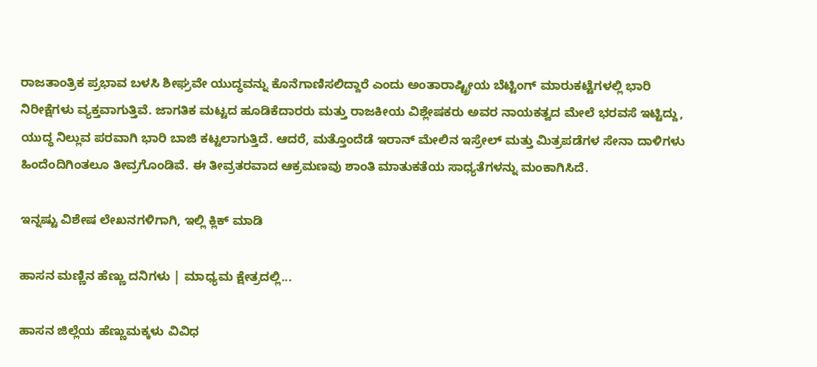ರಾಜತಾಂತ್ರಿಕ ಪ್ರಭಾವ ಬಳಸಿ ಶೀಘ್ರವೇ ಯುದ್ಧವನ್ನು ಕೊನೆಗಾಣಿಸಲಿದ್ದಾರೆ ಎಂದು ಅಂತಾರಾಷ್ಟ್ರೀಯ ಬೆಟ್ಟಿಂಗ್ ಮಾರುಕಟ್ಟೆಗಳಲ್ಲಿ ಭಾರಿ ನಿರೀಕ್ಷೆಗಳು ವ್ಯಕ್ತವಾಗುತ್ತಿವೆ. ಜಾಗತಿಕ ಮಟ್ಟದ ಹೂಡಿಕೆದಾರರು ಮತ್ತು ರಾಜಕೀಯ ವಿಶ್ಲೇಷಕರು ಅವರ ನಾಯಕತ್ವದ ಮೇಲೆ ಭರವಸೆ ಇಟ್ಟಿದ್ದು, ಯುದ್ಧ ನಿಲ್ಲುವ ಪರವಾಗಿ ಭಾರಿ ಬಾಜಿ ಕಟ್ಟಲಾಗುತ್ತಿದೆ. ಆದರೆ, ಮತ್ತೊಂದೆಡೆ ಇರಾನ್‌ ಮೇಲಿನ ಇಸ್ರೇಲ್ ಮತ್ತು ಮಿತ್ರಪಡೆಗಳ ಸೇನಾ ದಾಳಿಗಳು ಹಿಂದೆಂದಿಗಿಂತಲೂ ತೀವ್ರಗೊಂಡಿವೆ. ಈ ತೀವ್ರತರವಾದ ಆಕ್ರಮಣವು ಶಾಂತಿ ಮಾತುಕತೆಯ ಸಾಧ್ಯತೆಗಳನ್ನು ಮಂಕಾಗಿಸಿದೆ.

ಇನ್ನಷ್ಟು ವಿಶೇಷ ಲೇಖನಗಳಿಗಾಗಿ, ಇಲ್ಲಿ ಕ್ಲಿಕ್ ಮಾಡಿ

ಹಾಸನ ಮಣ್ಣಿನ ಹೆಣ್ಣು ದನಿಗಳು | ಮಾಧ್ಯಮ ಕ್ಷೇತ್ರದಲ್ಲಿ...

ಹಾಸನ ಜಿಲ್ಲೆಯ ಹೆಣ್ಣುಮಕ್ಕಳು ವಿವಿಧ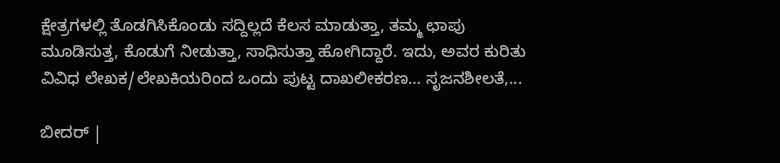ಕ್ಷೇತ್ರಗಳಲ್ಲಿ ತೊಡಗಿಸಿಕೊಂಡು ಸದ್ದಿಲ್ಲದೆ ಕೆಲಸ ಮಾಡುತ್ತಾ, ತಮ್ಮ ಛಾಪು ಮೂಡಿಸುತ್ತ, ಕೊಡುಗೆ ನೀಡುತ್ತಾ, ಸಾಧಿಸುತ್ತಾ ಹೋಗಿದ್ದಾರೆ. ಇದು, ಅವರ ಕುರಿತು ವಿವಿಧ ಲೇಖಕ/ಲೇಖಕಿಯರಿಂದ ಒಂದು ಪುಟ್ಟ ದಾಖಲೀಕರಣ… ಸೃಜನಶೀಲತೆ,...

ಬೀದರ್ |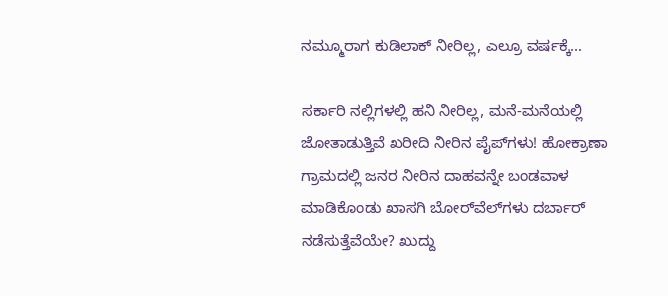ನಮ್ಮೂರಾಗ ಕುಡಿಲಾಕ್ ನೀರಿಲ್ಲ, ಎಲ್ರೂ ವರ್ಷಕ್ಕೆ...

ಸರ್ಕಾರಿ ನಲ್ಲಿಗಳಲ್ಲಿ ಹನಿ ನೀರಿಲ್ಲ, ಮನೆ-ಮನೆಯಲ್ಲಿ ಜೋತಾಡುತ್ತಿವೆ ಖರೀದಿ ನೀರಿನ ಪೈಪ್‌ಗಳು! ಹೋಕ್ರಾಣಾ ಗ್ರಾಮದಲ್ಲಿ ಜನರ ನೀರಿನ ದಾಹವನ್ನೇ ಬಂಡವಾಳ ಮಾಡಿಕೊಂಡು ಖಾಸಗಿ ಬೋರ್‌ವೆಲ್‌ಗಳು ದರ್ಬಾರ್‌ ನಡೆಸುತ್ತೆವೆಯೇ? ಖುದ್ದು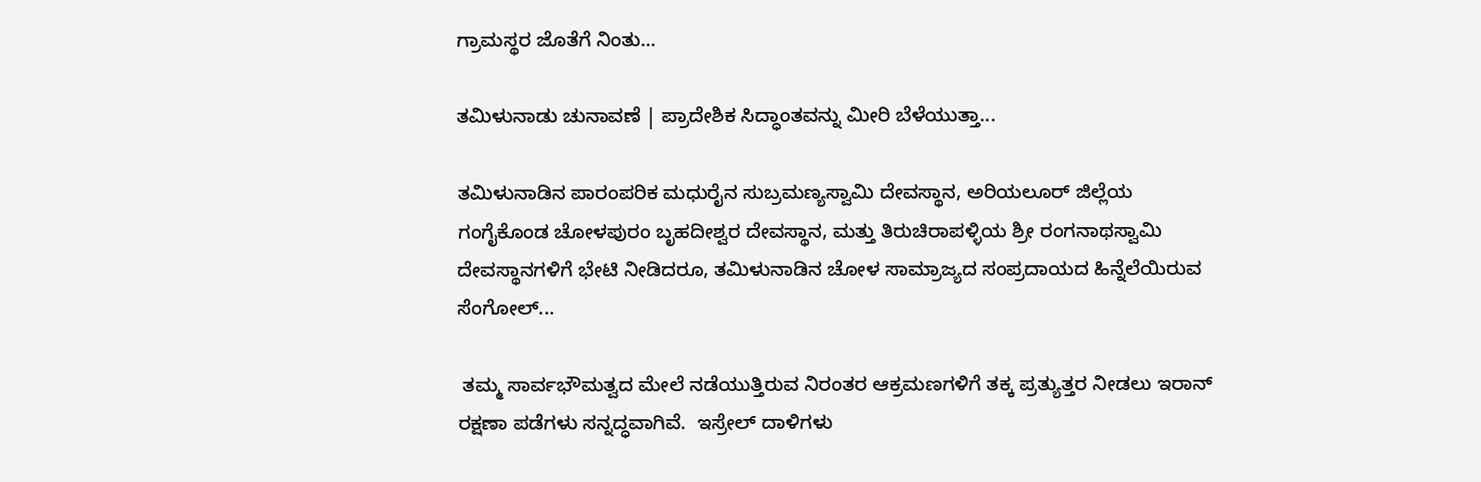ಗ್ರಾಮಸ್ಥರ ಜೊತೆಗೆ ನಿಂತು...

ತಮಿಳುನಾಡು ಚುನಾವಣೆ | ಪ್ರಾದೇಶಿಕ ಸಿದ್ಧಾಂತವನ್ನು ಮೀರಿ ಬೆಳೆಯುತ್ತಾ...

ತಮಿಳುನಾಡಿನ ಪಾರಂಪರಿಕ ಮಧುರೈನ ಸುಬ್ರಮಣ್ಯಸ್ವಾಮಿ ದೇವಸ್ಥಾನ, ಅರಿಯಲೂರ್ ಜಿಲ್ಲೆಯ ಗಂಗೈಕೊಂಡ ಚೋಳಪುರಂ ಬೃಹದೀಶ್ವರ ದೇವಸ್ಥಾನ, ಮತ್ತು ತಿರುಚಿರಾಪಳ್ಳಿಯ ಶ್ರೀ ರಂಗನಾಥಸ್ವಾಮಿ ದೇವಸ್ಥಾನಗಳಿಗೆ ಭೇಟಿ ನೀಡಿದರೂ, ತಮಿಳುನಾಡಿನ ಚೋಳ ಸಾಮ್ರಾಜ್ಯದ ಸಂಪ್ರದಾಯದ ಹಿನ್ನೆಲೆಯಿರುವ ಸೆಂಗೋಲ್...

 ತಮ್ಮ ಸಾರ್ವಭೌಮತ್ವದ ಮೇಲೆ ನಡೆಯುತ್ತಿರುವ ನಿರಂತರ ಆಕ್ರಮಣಗಳಿಗೆ ತಕ್ಕ ಪ್ರತ್ಯುತ್ತರ ನೀಡಲು ಇರಾನ್ ರಕ್ಷಣಾ ಪಡೆಗಳು ಸನ್ನದ್ಧವಾಗಿವೆ.  ಇಸ್ರೇಲ್ ದಾಳಿಗಳು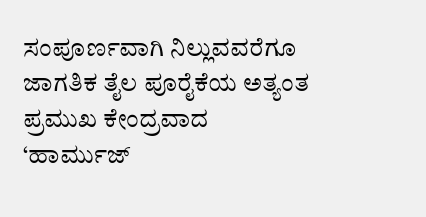ಸಂಪೂರ್ಣವಾಗಿ ನಿಲ್ಲುವವರೆಗೂ ಜಾಗತಿಕ ತೈಲ ಪೂರೈಕೆಯ ಅತ್ಯಂತ ಪ್ರಮುಖ ಕೇಂದ್ರವಾದ ‘ಹಾರ್ಮುಜ್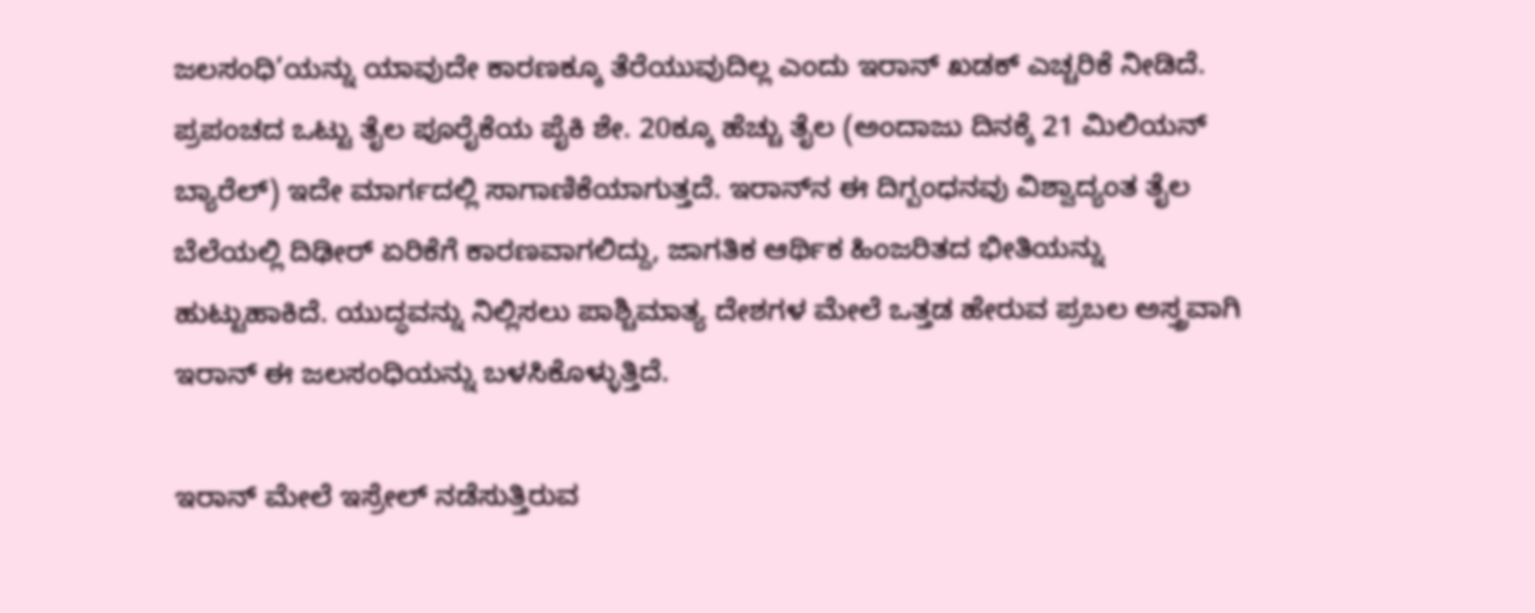ಜಲಸಂಧಿ’ಯನ್ನು ಯಾವುದೇ ಕಾರಣಕ್ಕೂ ತೆರೆಯುವುದಿಲ್ಲ ಎಂದು ಇರಾನ್ ಖಡಕ್ ಎಚ್ಚರಿಕೆ ನೀಡಿದೆ. ಪ್ರಪಂಚದ ಒಟ್ಟು ತೈಲ ಪೂರೈಕೆಯ ಪೈಕಿ ಶೇ. 20ಕ್ಕೂ ಹೆಚ್ಚು ತೈಲ (ಅಂದಾಜು ದಿನಕ್ಕೆ 21 ಮಿಲಿಯನ್ ಬ್ಯಾರೆಲ್) ಇದೇ ಮಾರ್ಗದಲ್ಲಿ ಸಾಗಾಣಿಕೆಯಾಗುತ್ತದೆ. ಇರಾನ್‌ನ ಈ ದಿಗ್ಬಂಧನವು ವಿಶ್ವಾದ್ಯಂತ ತೈಲ ಬೆಲೆಯಲ್ಲಿ ದಿಢೀರ್ ಏರಿಕೆಗೆ ಕಾರಣವಾಗಲಿದ್ದು, ಜಾಗತಿಕ ಆರ್ಥಿಕ ಹಿಂಜರಿತದ ಭೀತಿಯನ್ನು ಹುಟ್ಟುಹಾಕಿದೆ. ಯುದ್ಧವನ್ನು ನಿಲ್ಲಿಸಲು ಪಾಶ್ಚಿಮಾತ್ಯ ದೇಶಗಳ ಮೇಲೆ ಒತ್ತಡ ಹೇರುವ ಪ್ರಬಲ ಅಸ್ತ್ರವಾಗಿ ಇರಾನ್ ಈ ಜಲಸಂಧಿಯನ್ನು ಬಳಸಿಕೊಳ್ಳುತ್ತಿದೆ.

ಇರಾನ್ ಮೇಲೆ ಇಸ್ರೇಲ್ ನಡೆಸುತ್ತಿರುವ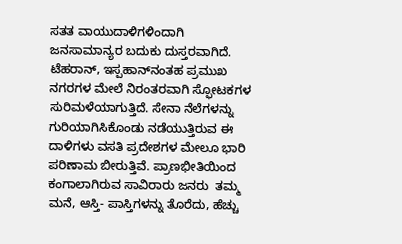ಸತತ ವಾಯುದಾಳಿಗಳಿಂದಾಗಿ ಜನಸಾಮಾನ್ಯರ ಬದುಕು ದುಸ್ತರವಾಗಿದೆ. ಟೆಹರಾನ್, ಇಸ್ಪಹಾನ್‌ನಂತಹ ಪ್ರಮುಖ ನಗರಗಳ ಮೇಲೆ ನಿರಂತರವಾಗಿ ಸ್ಫೋಟಕಗಳ ಸುರಿಮಳೆಯಾಗುತ್ತಿದೆ. ಸೇನಾ ನೆಲೆಗಳನ್ನು ಗುರಿಯಾಗಿಸಿಕೊಂಡು ನಡೆಯುತ್ತಿರುವ ಈ ದಾಳಿಗಳು ವಸತಿ ಪ್ರದೇಶಗಳ ಮೇಲೂ ಭಾರಿ ಪರಿಣಾಮ ಬೀರುತ್ತಿವೆ. ಪ್ರಾಣಭೀತಿಯಿಂದ ಕಂಗಾಲಾಗಿರುವ ಸಾವಿರಾರು ಜನರು  ತಮ್ಮ ಮನೆ, ಆಸ್ತಿ- ಪಾಸ್ತಿಗಳನ್ನು ತೊರೆದು, ಹೆಚ್ಚು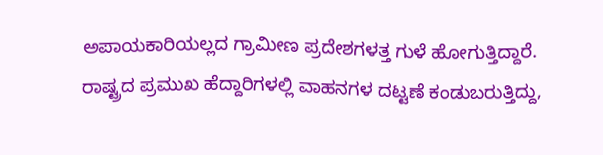ಅಪಾಯಕಾರಿಯಲ್ಲದ ಗ್ರಾಮೀಣ ಪ್ರದೇಶಗಳತ್ತ ಗುಳೆ ಹೋಗುತ್ತಿದ್ದಾರೆ. ರಾಷ್ಟ್ರದ ಪ್ರಮುಖ ಹೆದ್ದಾರಿಗಳಲ್ಲಿ ವಾಹನಗಳ ದಟ್ಟಣೆ ಕಂಡುಬರುತ್ತಿದ್ದು,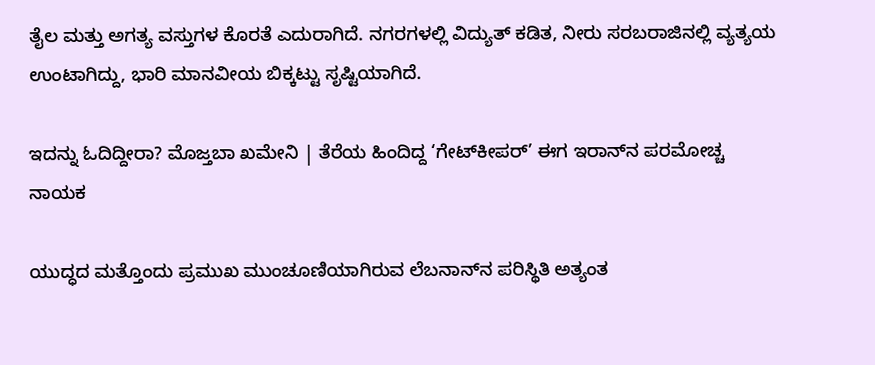ತೈಲ ಮತ್ತು ಅಗತ್ಯ ವಸ್ತುಗಳ ಕೊರತೆ ಎದುರಾಗಿದೆ. ನಗರಗಳಲ್ಲಿ ವಿದ್ಯುತ್ ಕಡಿತ, ನೀರು ಸರಬರಾಜಿನಲ್ಲಿ ವ್ಯತ್ಯಯ ಉಂಟಾಗಿದ್ದು, ಭಾರಿ ಮಾನವೀಯ ಬಿಕ್ಕಟ್ಟು ಸೃಷ್ಟಿಯಾಗಿದೆ.

ಇದನ್ನು ಓದಿದ್ದೀರಾ? ಮೊಜ್ತಬಾ ಖಮೇನಿ | ತೆರೆಯ ಹಿಂದಿದ್ದ ‘ಗೇಟ್‌ಕೀಪರ್’ ಈಗ ಇರಾನ್‌ನ ಪರಮೋಚ್ಚ ನಾಯಕ

ಯುದ್ಧದ ಮತ್ತೊಂದು ಪ್ರಮುಖ ಮುಂಚೂಣಿಯಾಗಿರುವ ಲೆಬನಾನ್‌ನ ಪರಿಸ್ಥಿತಿ ಅತ್ಯಂತ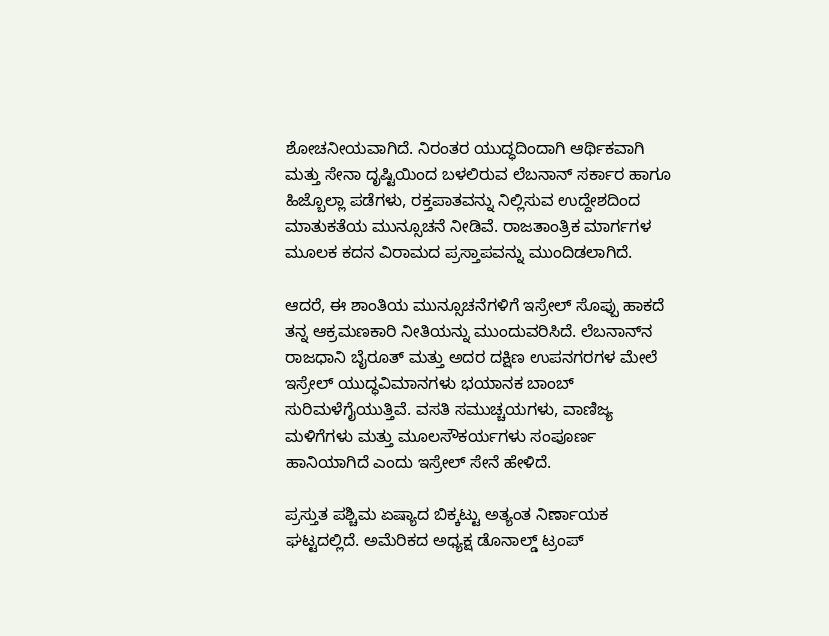ಶೋಚನೀಯವಾಗಿದೆ. ನಿರಂತರ ಯುದ್ಧದಿಂದಾಗಿ ಆರ್ಥಿಕವಾಗಿ ಮತ್ತು ಸೇನಾ ದೃಷ್ಟಿಯಿಂದ ಬಳಲಿರುವ ಲೆಬನಾನ್ ಸರ್ಕಾರ ಹಾಗೂ ಹಿಜ್ಬೊಲ್ಲಾ ಪಡೆಗಳು, ರಕ್ತಪಾತವನ್ನು ನಿಲ್ಲಿಸುವ ಉದ್ದೇಶದಿಂದ ಮಾತುಕತೆಯ ಮುನ್ಸೂಚನೆ ನೀಡಿವೆ. ರಾಜತಾಂತ್ರಿಕ ಮಾರ್ಗಗಳ ಮೂಲಕ ಕದನ ವಿರಾಮದ ಪ್ರಸ್ತಾಪವನ್ನು ಮುಂದಿಡಲಾಗಿದೆ.

ಆದರೆ, ಈ ಶಾಂತಿಯ ಮುನ್ಸೂಚನೆಗಳಿಗೆ ಇಸ್ರೇಲ್ ಸೊಪ್ಪು ಹಾಕದೆ ತನ್ನ ಆಕ್ರಮಣಕಾರಿ ನೀತಿಯನ್ನು ಮುಂದುವರಿಸಿದೆ. ಲೆಬನಾನ್‌ನ ರಾಜಧಾನಿ ಬೈರೂತ್ ಮತ್ತು ಅದರ ದಕ್ಷಿಣ ಉಪನಗರಗಳ ಮೇಲೆ ಇಸ್ರೇಲ್ ಯುದ್ಧವಿಮಾನಗಳು ಭಯಾನಕ ಬಾಂಬ್ ಸುರಿಮಳೆಗೈಯುತ್ತಿವೆ. ವಸತಿ ಸಮುಚ್ಚಯಗಳು, ವಾಣಿಜ್ಯ ಮಳಿಗೆಗಳು ಮತ್ತು ಮೂಲಸೌಕರ್ಯಗಳು ಸಂಪೂರ್ಣ ಹಾನಿಯಾಗಿದೆ ಎಂದು ಇಸ್ರೇಲ್ ಸೇನೆ ಹೇಳಿದೆ.

ಪ್ರಸ್ತುತ ಪಶ್ಚಿಮ ಏಷ್ಯಾದ ಬಿಕ್ಕಟ್ಟು ಅತ್ಯಂತ ನಿರ್ಣಾಯಕ ಘಟ್ಟದಲ್ಲಿದೆ. ಅಮೆರಿಕದ ಅಧ್ಯಕ್ಷ ಡೊನಾಲ್ಡ್ ಟ್ರಂಪ್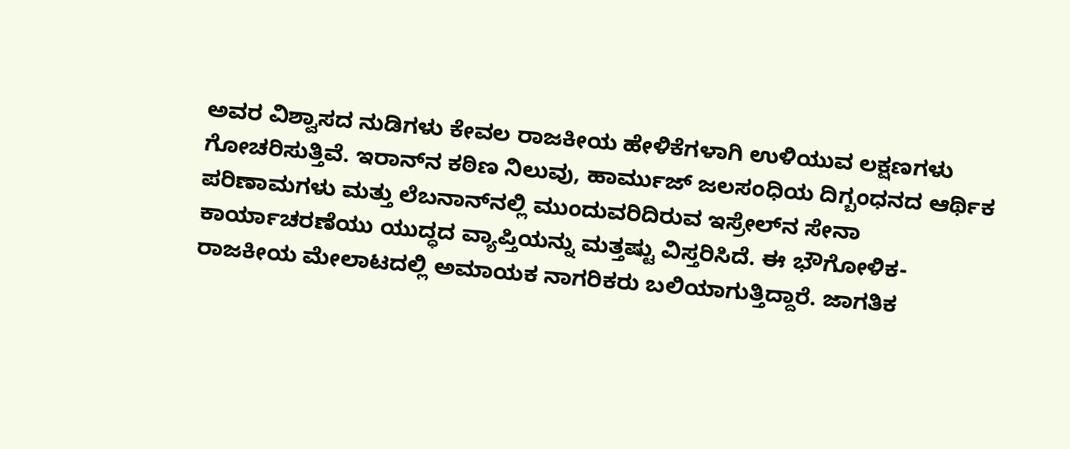ಅವರ ವಿಶ್ವಾಸದ ನುಡಿಗಳು ಕೇವಲ ರಾಜಕೀಯ ಹೇಳಿಕೆಗಳಾಗಿ ಉಳಿಯುವ ಲಕ್ಷಣಗಳು ಗೋಚರಿಸುತ್ತಿವೆ. ಇರಾನ್‌ನ ಕಠಿಣ ನಿಲುವು, ಹಾರ್ಮುಜ್ ಜಲಸಂಧಿಯ ದಿಗ್ಬಂಧನದ ಆರ್ಥಿಕ ಪರಿಣಾಮಗಳು ಮತ್ತು ಲೆಬನಾನ್‌ನಲ್ಲಿ ಮುಂದುವರಿದಿರುವ ಇಸ್ರೇಲ್‌ನ ಸೇನಾ ಕಾರ್ಯಾಚರಣೆಯು ಯುದ್ಧದ ವ್ಯಾಪ್ತಿಯನ್ನು ಮತ್ತಷ್ಟು ವಿಸ್ತರಿಸಿದೆ. ಈ ಭೌಗೋಳಿಕ-ರಾಜಕೀಯ ಮೇಲಾಟದಲ್ಲಿ ಅಮಾಯಕ ನಾಗರಿಕರು ಬಲಿಯಾಗುತ್ತಿದ್ದಾರೆ. ಜಾಗತಿಕ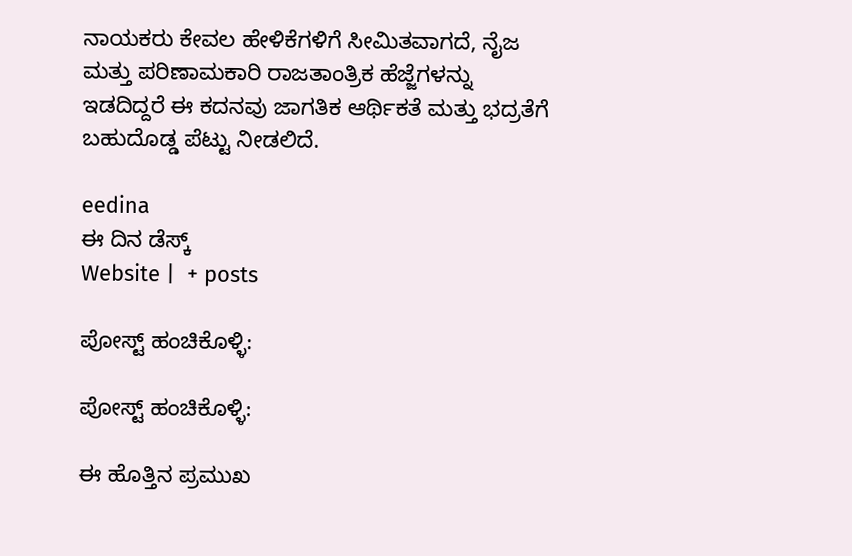ನಾಯಕರು ಕೇವಲ ಹೇಳಿಕೆಗಳಿಗೆ ಸೀಮಿತವಾಗದೆ, ನೈಜ ಮತ್ತು ಪರಿಣಾಮಕಾರಿ ರಾಜತಾಂತ್ರಿಕ ಹೆಜ್ಜೆಗಳನ್ನು ಇಡದಿದ್ದರೆ ಈ ಕದನವು ಜಾಗತಿಕ ಆರ್ಥಿಕತೆ ಮತ್ತು ಭದ್ರತೆಗೆ ಬಹುದೊಡ್ಡ ಪೆಟ್ಟು ನೀಡಲಿದೆ.

eedina
ಈ ದಿನ ಡೆಸ್ಕ್‌
Website |  + posts

ಪೋಸ್ಟ್ ಹಂಚಿಕೊಳ್ಳಿ:

ಪೋಸ್ಟ್ ಹಂಚಿಕೊಳ್ಳಿ:

ಈ ಹೊತ್ತಿನ ಪ್ರಮುಖ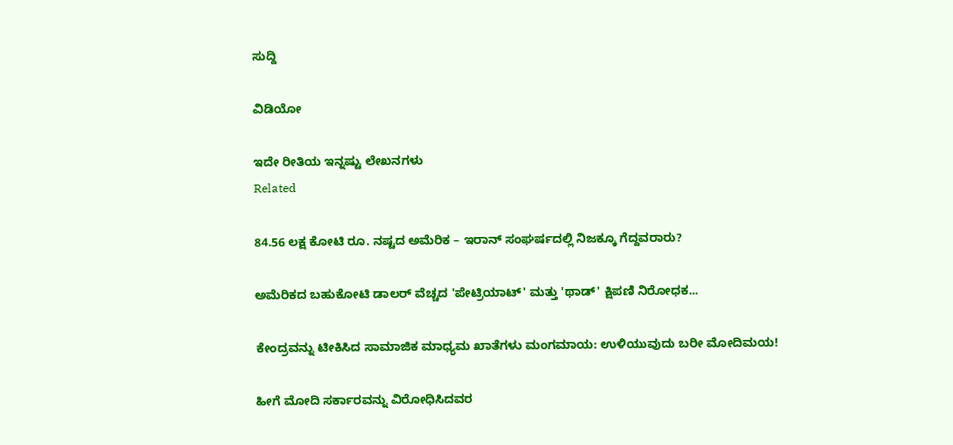ಸುದ್ದಿ

ವಿಡಿಯೋ

ಇದೇ ರೀತಿಯ ಇನ್ನಷ್ಟು ಲೇಖನಗಳು
Related

84.56 ಲಕ್ಷ ಕೋಟಿ ರೂ. ನಷ್ಟದ ಅಮೆರಿಕ – ಇರಾನ್ ಸಂಘರ್ಷದಲ್ಲಿ ನಿಜಕ್ಕೂ ಗೆದ್ದವರಾರು?

ಅಮೆರಿಕದ ಬಹುಕೋಟಿ ಡಾಲರ್ ವೆಚ್ಚದ 'ಪೇಟ್ರಿಯಾಟ್' ಮತ್ತು 'ಥಾಡ್' ಕ್ಷಿಪಣಿ ನಿರೋಧಕ...

ಕೇಂದ್ರವನ್ನು ಟೀಕಿಸಿದ ಸಾಮಾಜಿಕ ಮಾಧ್ಯಮ ಖಾತೆಗಳು ಮಂಗಮಾಯ: ಉಳಿಯುವುದು ಬರೀ ಮೋದಿಮಯ!

ಹೀಗೆ ಮೋದಿ ಸರ್ಕಾರವನ್ನು ವಿರೋಧಿಸಿದವರ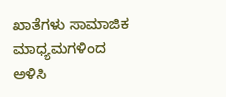ಖಾತೆಗಳು ಸಾಮಾಜಿಕ ಮಾಧ್ಯಮಗಳಿಂದ ಅಳಿಸಿ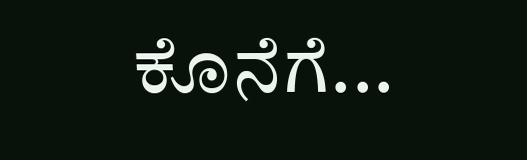ಕೊನೆಗೆ...